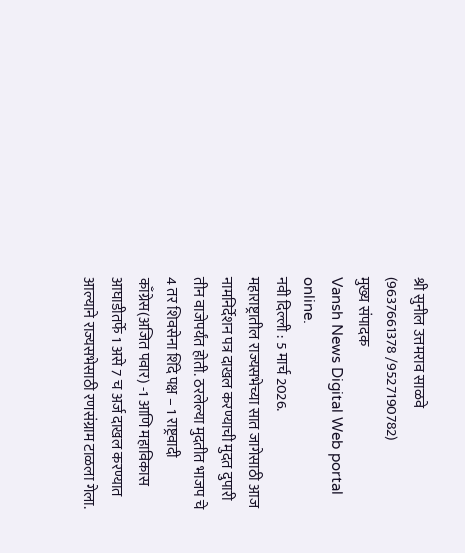श्री सुनील उत्तमराव साळवे
(9637661378 /9527190782)
मुख्य संपादक
Vansh News Digital Web portal online.
नवी दिल्ली : 5 मार्च 2026.
महाराष्ट्रातील राज्यसभेच्या सात जागेसाठी आज नामनिर्देशन पत्र दाखल करण्याची मुदत दुपारी तीन वाजेपर्यंत होती. ठरलेल्या मुदतीत भाजप चे 4 तर शिवसेना शिंदे पक्ष – 1 राष्ट्रवादी काँग्रेस(अजित पवार) -1 आणि महाविकास आघाडीतर्फे 1 असे 7 च अर्ज दाखल करण्यात आल्याने राज्यसभेसाठी रणसंग्राम टाळला गेला.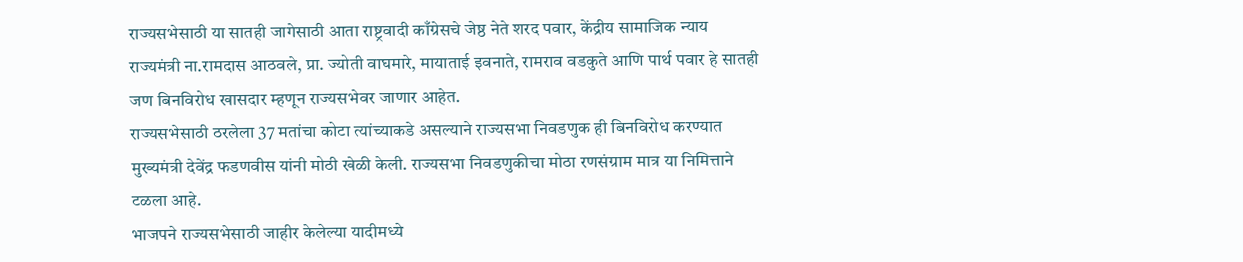राज्यसभेसाठी या सातही जागेसाठी आता राष्ट्रवादी काँग्रेसचे जेष्ठ नेते शरद पवार, केंद्रीय सामाजिक न्याय राज्यमंत्री ना.रामदास आठवले, प्रा. ज्योती वाघमारे, मायाताई इवनाते, रामराव वडकुते आणि पार्थ पवार हे सातही जण बिनविरोध खासदार म्हणून राज्यसभेवर जाणार आहेत.
राज्यसभेसाठी ठरलेला 37 मतांचा कोटा त्यांच्याकडे असल्याने राज्यसभा निवडणुक ही बिनविरोध करण्यात मुख्यमंत्री देवेंद्र फडणवीस यांनी मोठी खेळी केली. राज्यसभा निवडणुकीचा मोठा रणसंग्राम मात्र या निमित्ताने टळला आहे.
भाजपने राज्यसभेसाठी जाहीर केलेल्या यादीमध्ये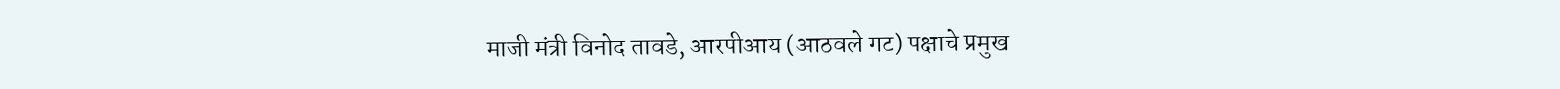माजी मंत्री विनोद तावडे, आरपीआय (आठवले गट) पक्षाचे प्रमुख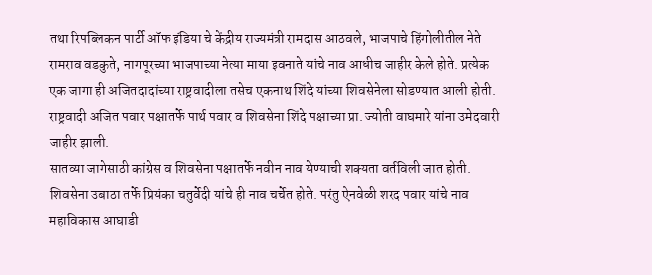तथा रिपब्लिकन पार्टी ऑफ इंडिया चे केंद्रीय राज्यमंत्री रामदास आठवले, भाजपाचे हिंगोलीतील नेते रामराव वडकुते, नागपूरच्या भाजपाच्या नेत्या माया इवनाते यांचे नाव आधीच जाहीर केले होते. प्रत्येक एक जागा ही अजितदादांच्या राष्ट्रवादीला तसेच एकनाथ शिंदे यांच्या शिवसेनेला सोडण्यात आली होती. राष्ट्रवादी अजित पवार पक्षातर्फे पार्थ पवार व शिवसेना शिंदे पक्षाच्या प्रा. ज्योती वाघमारे यांना उमेदवारी जाहीर झाली.
सातव्या जागेसाठी कांग्रेस व शिवसेना पक्षातर्फे नवीन नाव येण्याची शक्यता वर्तविली जात होती. शिवसेना उबाठा तर्फे प्रियंका चतुर्वेदी यांचे ही नाव चर्चेत होते. परंतु ऐनवेळी शरद पवार यांचे नाव महाविकास आघाडी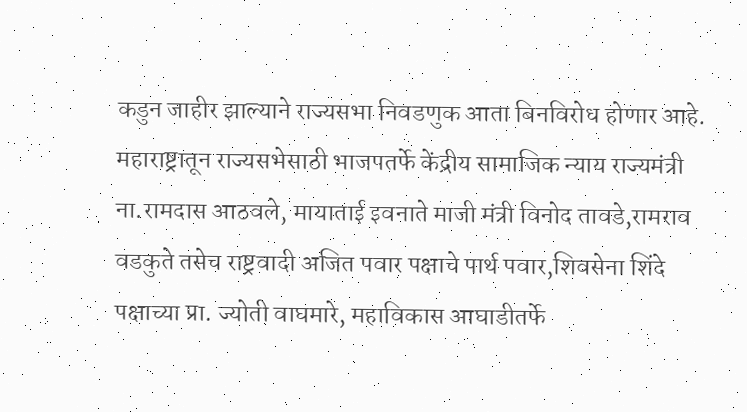कडुन जाहीर झाल्याने राज्यसभा निवडणुक आता बिनविरोध होणार आहे.
महाराष्ट्रातून राज्यसभेसाठी भाजपतर्फे केंद्रीय सामाजिक न्याय राज्यमंत्री ना.रामदास आठवले, मायाताई इवनाते माजी मंत्री विनोद तावडे,रामराव वडकुते तसेच राष्ट्रवादी अजित पवार पक्षाचे पार्थ पवार,शिवसेना शिंदे पक्षाच्या प्रा. ज्योती वाघमारे, महाविकास आघाडीतर्फे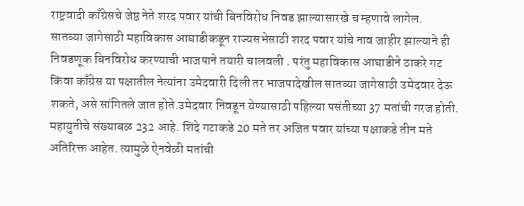राष्ट्रवादी काँग्रेसचे जेष्ठ नेते शरद पवार यांची बिनविरोध निवड झाल्यासारखे च म्हणावे लागेल.
सातव्या जागेसाठी महाविकास आघाडीकडून राज्यसभेसाठी शरद पवार यांचे नाव जाहीर झाल्याने ही निवडणूक बिनविरोध करण्याची भाजपाने तयारी चालवली . परंतु महाविकास आघाडीने ठाकरे गट किंवा काँग्रेस या पक्षातील नेत्यांना उमेदवारी दिली तर भाजपादेखील सातव्या जागेसाठी उमेदवार देऊ शकते, असे सांगितले जात होते.उमेदवार निवडून येण्यासाठी पहिल्या पसंतीच्या 37 मतांची गरज होती. महायुतीचे संख्याबळ 232 आहे. शिंदे गटाकडे 20 मते तर अजित पवार यांच्या पक्षाकडे तीन मते अतिरिक्त आहेत. त्यामुळे ऐनवेळी मतांची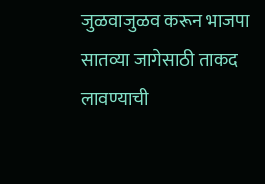जुळवाजुळव करून भाजपा सातव्या जागेसाठी ताकद लावण्याची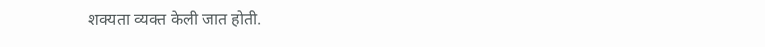शक्यता व्यक्त केली जात होती.